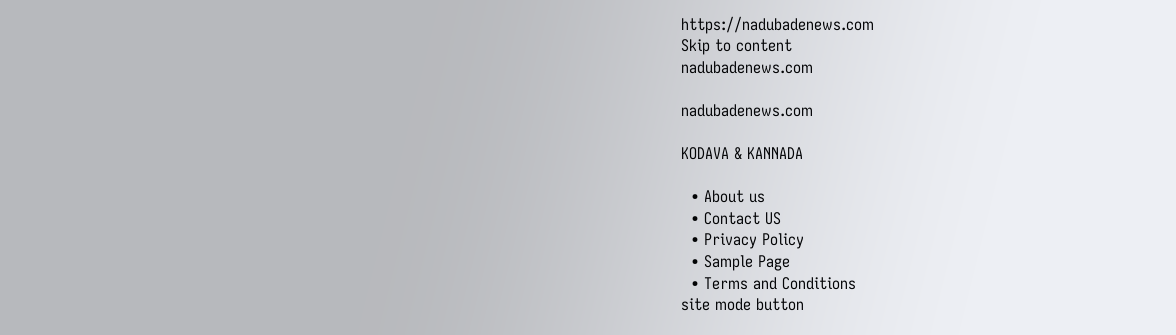https://nadubadenews.com
Skip to content
nadubadenews.com

nadubadenews.com

KODAVA & KANNADA

  • About us
  • Contact US
  • Privacy Policy
  • Sample Page
  • Terms and Conditions
site mode button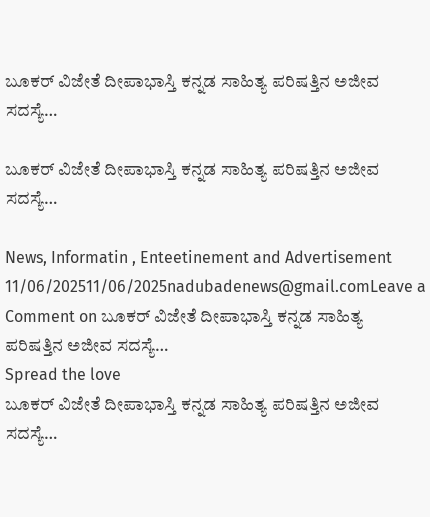ಬೂಕರ್‌ ವಿಜೇತೆ ದೀಪಾಭಾಸ್ತಿ ಕನ್ನಡ ಸಾಹಿತ್ಯ ಪರಿಷತ್ತಿನ ಅಜೀವ ಸದಸ್ಯೆ…

ಬೂಕರ್‌ ವಿಜೇತೆ ದೀಪಾಭಾಸ್ತಿ ಕನ್ನಡ ಸಾಹಿತ್ಯ ಪರಿಷತ್ತಿನ ಅಜೀವ ಸದಸ್ಯೆ…

News, Informatin , Enteetinement and Advertisement
11/06/202511/06/2025nadubadenews@gmail.comLeave a Comment on ಬೂಕರ್‌ ವಿಜೇತೆ ದೀಪಾಭಾಸ್ತಿ ಕನ್ನಡ ಸಾಹಿತ್ಯ ಪರಿಷತ್ತಿನ ಅಜೀವ ಸದಸ್ಯೆ…
Spread the love
ಬೂಕರ್‌ ವಿಜೇತೆ ದೀಪಾಭಾಸ್ತಿ ಕನ್ನಡ ಸಾಹಿತ್ಯ ಪರಿಷತ್ತಿನ ಅಜೀವ ಸದಸ್ಯೆ…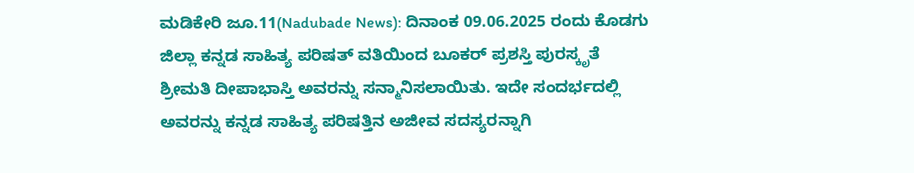ಮಡಿಕೇರಿ ಜೂ.11(Nadubade News): ದಿನಾಂಕ 09.06.2025 ರಂದು ಕೊಡಗು ಜಿಲ್ಲಾ ಕನ್ನಡ ಸಾಹಿತ್ಯ ಪರಿಷತ್ ವತಿಯಿಂದ ಬೂಕರ್ ಪ್ರಶಸ್ತಿ ಪುರಸ್ಕೃತೆ ಶ್ರೀಮತಿ ದೀಪಾಭಾಸ್ತಿ ಅವರನ್ನು ಸನ್ಮಾನಿಸಲಾಯಿತು. ಇದೇ ಸಂದರ್ಭದಲ್ಲಿ ಅವರನ್ನು ಕನ್ನಡ ಸಾಹಿತ್ಯ ಪರಿಷತ್ತಿನ ಅಜೀವ ಸದಸ್ಯರನ್ನಾಗಿ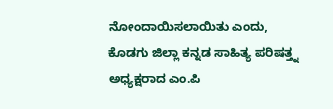ನೋಂದಾಯಿಸಲಾಯಿತು ಎಂದು, ಕೊಡಗು ಜಿಲ್ಲಾ ಕನ್ನಡ ಸಾಹಿತ್ಯ ಪರಿಷತ್ತ್ನ ಅಧ್ಯಕ್ಷರಾದ ಎಂ.ಪಿ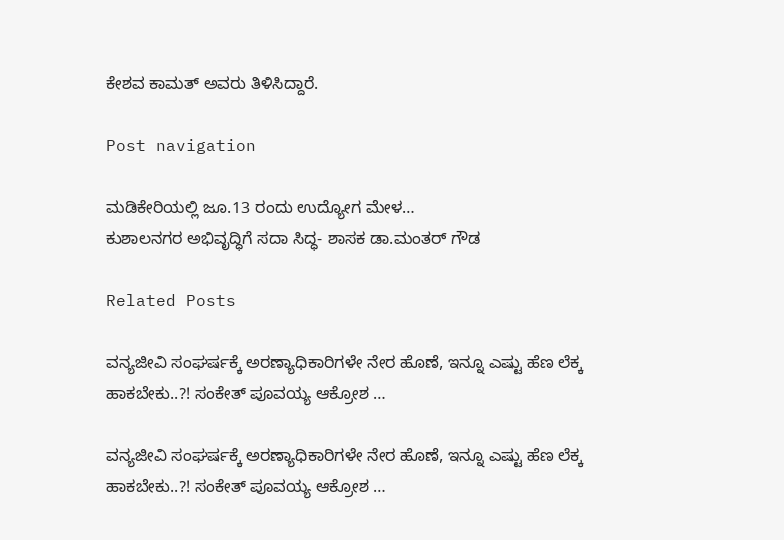ಕೇಶವ ಕಾಮತ್ ಅವರು ತಿಳಿಸಿದ್ದಾರೆ.

Post navigation

ಮಡಿಕೇರಿಯಲ್ಲಿ ಜೂ.13 ರಂದು ಉದ್ಯೋಗ ಮೇಳ…
ಕುಶಾಲನಗರ ಅಭಿವೃದ್ಧಿಗೆ ಸದಾ ಸಿದ್ಧ- ಶಾಸಕ ಡಾ.ಮಂತರ್ ಗೌಡ

Related Posts

ವನ್ಯಜೀವಿ ಸಂಘರ್ಷಕ್ಕೆ ಅರಣ್ಯಾಧಿಕಾರಿಗಳೇ ನೇರ ಹೊಣೆ, ಇನ್ನೂ ಎಷ್ಟು ಹೆಣ ಲೆಕ್ಕ ಹಾಕಬೇಕು..?! ಸಂಕೇತ್ ಪೂವಯ್ಯ ಆಕ್ರೋಶ …

ವನ್ಯಜೀವಿ ಸಂಘರ್ಷಕ್ಕೆ ಅರಣ್ಯಾಧಿಕಾರಿಗಳೇ ನೇರ ಹೊಣೆ, ಇನ್ನೂ ಎಷ್ಟು ಹೆಣ ಲೆಕ್ಕ ಹಾಕಬೇಕು..?! ಸಂಕೇತ್ ಪೂವಯ್ಯ ಆಕ್ರೋಶ …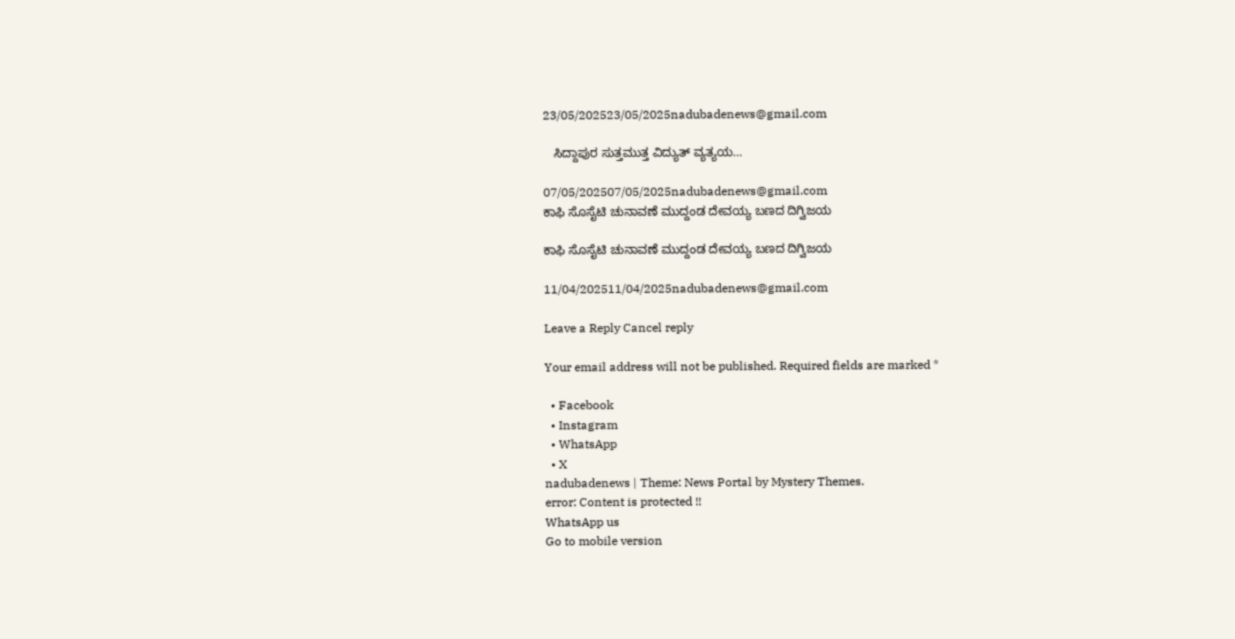23/05/202523/05/2025nadubadenews@gmail.com

   ಸಿದ್ದಾಪುರ ಸುತ್ತಮುತ್ತ ವಿದ್ಯುತ್‌ ವ್ಯತ್ಯಯ…

07/05/202507/05/2025nadubadenews@gmail.com
ಕಾಫಿ ಸೊಸೈಟಿ ಚುನಾವಣೆ ಮುದ್ದಂಡ ದೇವಯ್ಯ ಬಣದ ದಿಗ್ವಿಜಯ

ಕಾಫಿ ಸೊಸೈಟಿ ಚುನಾವಣೆ ಮುದ್ದಂಡ ದೇವಯ್ಯ ಬಣದ ದಿಗ್ವಿಜಯ

11/04/202511/04/2025nadubadenews@gmail.com

Leave a Reply Cancel reply

Your email address will not be published. Required fields are marked *

  • Facebook
  • Instagram
  • WhatsApp
  • X
nadubadenews | Theme: News Portal by Mystery Themes.
error: Content is protected !!
WhatsApp us
Go to mobile version